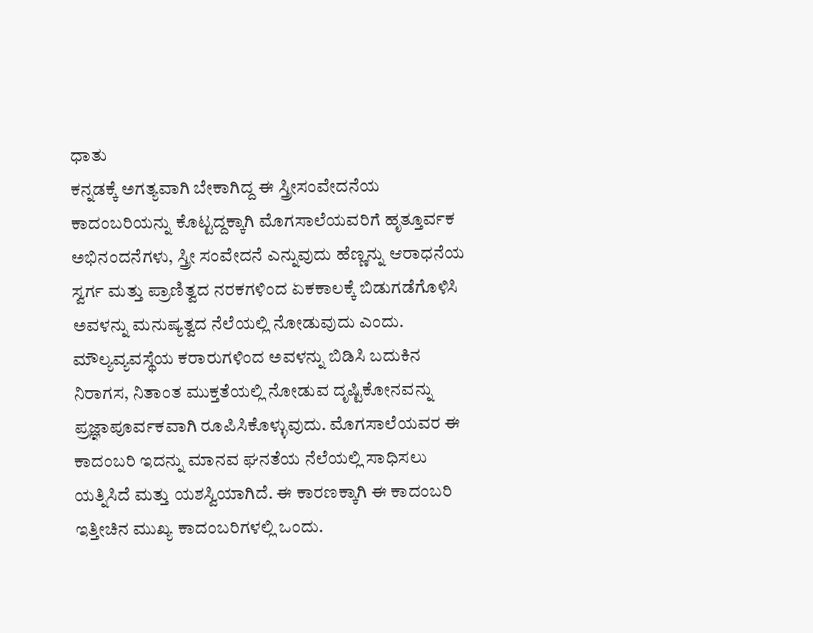ಧಾತು
ಕನ್ನಡಕ್ಕೆ ಅಗತ್ಯವಾಗಿ ಬೇಕಾಗಿದ್ದ ಈ ಸ್ತ್ರೀಸಂವೇದನೆಯ ಕಾದಂಬರಿಯನ್ನು ಕೊಟ್ಟದ್ದಕ್ಕಾಗಿ ಮೊಗಸಾಲೆಯವರಿಗೆ ಹೃತ್ತೂರ್ವಕ ಅಭಿನಂದನೆಗಳು, ಸ್ತ್ರೀ ಸಂವೇದನೆ ಎನ್ನುವುದು ಹೆಣ್ಣನ್ನು ಆರಾಧನೆಯ ಸ್ವರ್ಗ ಮತ್ತು ಪ್ರಾಣಿತ್ವದ ನರಕಗಳಿಂದ ಏಕಕಾಲಕ್ಕೆ ಬಿಡುಗಡೆಗೊಳಿಸಿ ಅವಳನ್ನು ಮನುಷ್ಯತ್ವದ ನೆಲೆಯಲ್ಲಿ ನೋಡುವುದು ಎಂದು. ಮೌಲ್ಯವ್ಯವಸ್ಥೆಯ ಕರಾರುಗಳಿಂದ ಅವಳನ್ನು ಬಿಡಿಸಿ ಬದುಕಿನ ನಿರಾಗಸ, ನಿತಾಂತ ಮುಕ್ತತೆಯಲ್ಲಿ ನೋಡುವ ದೃಷ್ಟಿಕೋನವನ್ನು ಪ್ರಜ್ಞಾಪೂರ್ವಕವಾಗಿ ರೂಪಿಸಿಕೊಳ್ಳುವುದು. ಮೊಗಸಾಲೆಯವರ ಈ ಕಾದಂಬರಿ ಇದನ್ನು ಮಾನವ ಘನತೆಯ ನೆಲೆಯಲ್ಲಿ ಸಾಧಿಸಲು ಯತ್ನಿಸಿದೆ ಮತ್ತು ಯಶಸ್ವಿಯಾಗಿದೆ. ಈ ಕಾರಣಕ್ಕಾಗಿ ಈ ಕಾದಂಬರಿ ಇತ್ತೀಚಿನ ಮುಖ್ಯ ಕಾದಂಬರಿಗಳಲ್ಲಿ ಒಂದು.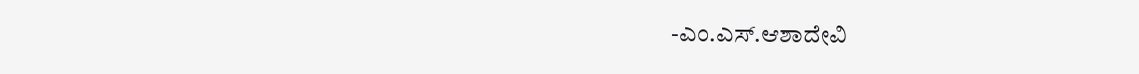-ಎಂ.ಎಸ್.ಆಶಾದೇವಿ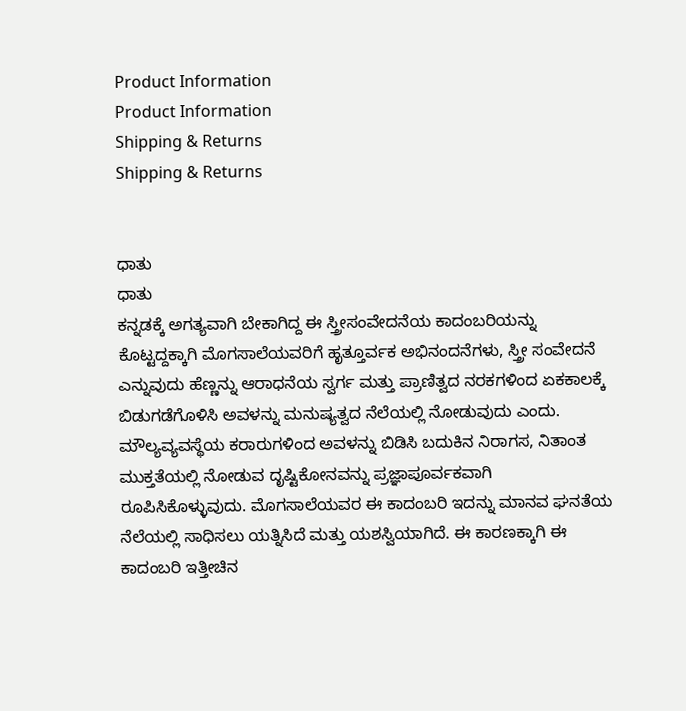Product Information
Product Information
Shipping & Returns
Shipping & Returns


ಧಾತು
ಧಾತು
ಕನ್ನಡಕ್ಕೆ ಅಗತ್ಯವಾಗಿ ಬೇಕಾಗಿದ್ದ ಈ ಸ್ತ್ರೀಸಂವೇದನೆಯ ಕಾದಂಬರಿಯನ್ನು ಕೊಟ್ಟದ್ದಕ್ಕಾಗಿ ಮೊಗಸಾಲೆಯವರಿಗೆ ಹೃತ್ತೂರ್ವಕ ಅಭಿನಂದನೆಗಳು, ಸ್ತ್ರೀ ಸಂವೇದನೆ ಎನ್ನುವುದು ಹೆಣ್ಣನ್ನು ಆರಾಧನೆಯ ಸ್ವರ್ಗ ಮತ್ತು ಪ್ರಾಣಿತ್ವದ ನರಕಗಳಿಂದ ಏಕಕಾಲಕ್ಕೆ ಬಿಡುಗಡೆಗೊಳಿಸಿ ಅವಳನ್ನು ಮನುಷ್ಯತ್ವದ ನೆಲೆಯಲ್ಲಿ ನೋಡುವುದು ಎಂದು. ಮೌಲ್ಯವ್ಯವಸ್ಥೆಯ ಕರಾರುಗಳಿಂದ ಅವಳನ್ನು ಬಿಡಿಸಿ ಬದುಕಿನ ನಿರಾಗಸ, ನಿತಾಂತ ಮುಕ್ತತೆಯಲ್ಲಿ ನೋಡುವ ದೃಷ್ಟಿಕೋನವನ್ನು ಪ್ರಜ್ಞಾಪೂರ್ವಕವಾಗಿ ರೂಪಿಸಿಕೊಳ್ಳುವುದು. ಮೊಗಸಾಲೆಯವರ ಈ ಕಾದಂಬರಿ ಇದನ್ನು ಮಾನವ ಘನತೆಯ ನೆಲೆಯಲ್ಲಿ ಸಾಧಿಸಲು ಯತ್ನಿಸಿದೆ ಮತ್ತು ಯಶಸ್ವಿಯಾಗಿದೆ. ಈ ಕಾರಣಕ್ಕಾಗಿ ಈ ಕಾದಂಬರಿ ಇತ್ತೀಚಿನ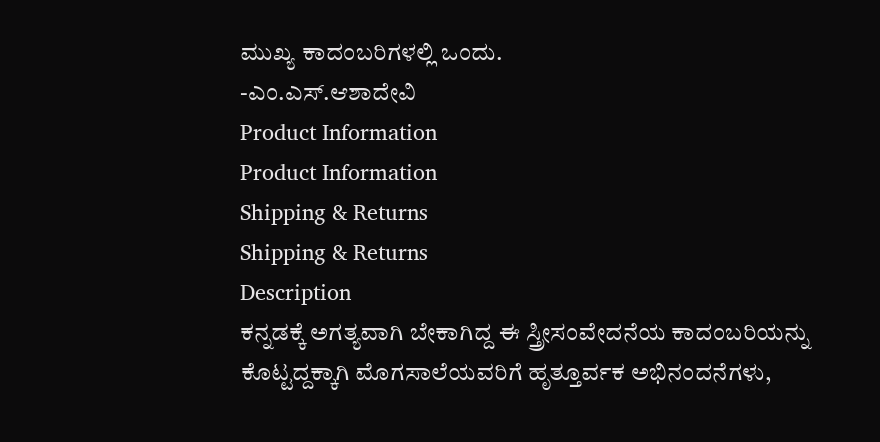ಮುಖ್ಯ ಕಾದಂಬರಿಗಳಲ್ಲಿ ಒಂದು.
-ಎಂ.ಎಸ್.ಆಶಾದೇವಿ
Product Information
Product Information
Shipping & Returns
Shipping & Returns
Description
ಕನ್ನಡಕ್ಕೆ ಅಗತ್ಯವಾಗಿ ಬೇಕಾಗಿದ್ದ ಈ ಸ್ತ್ರೀಸಂವೇದನೆಯ ಕಾದಂಬರಿಯನ್ನು ಕೊಟ್ಟದ್ದಕ್ಕಾಗಿ ಮೊಗಸಾಲೆಯವರಿಗೆ ಹೃತ್ತೂರ್ವಕ ಅಭಿನಂದನೆಗಳು,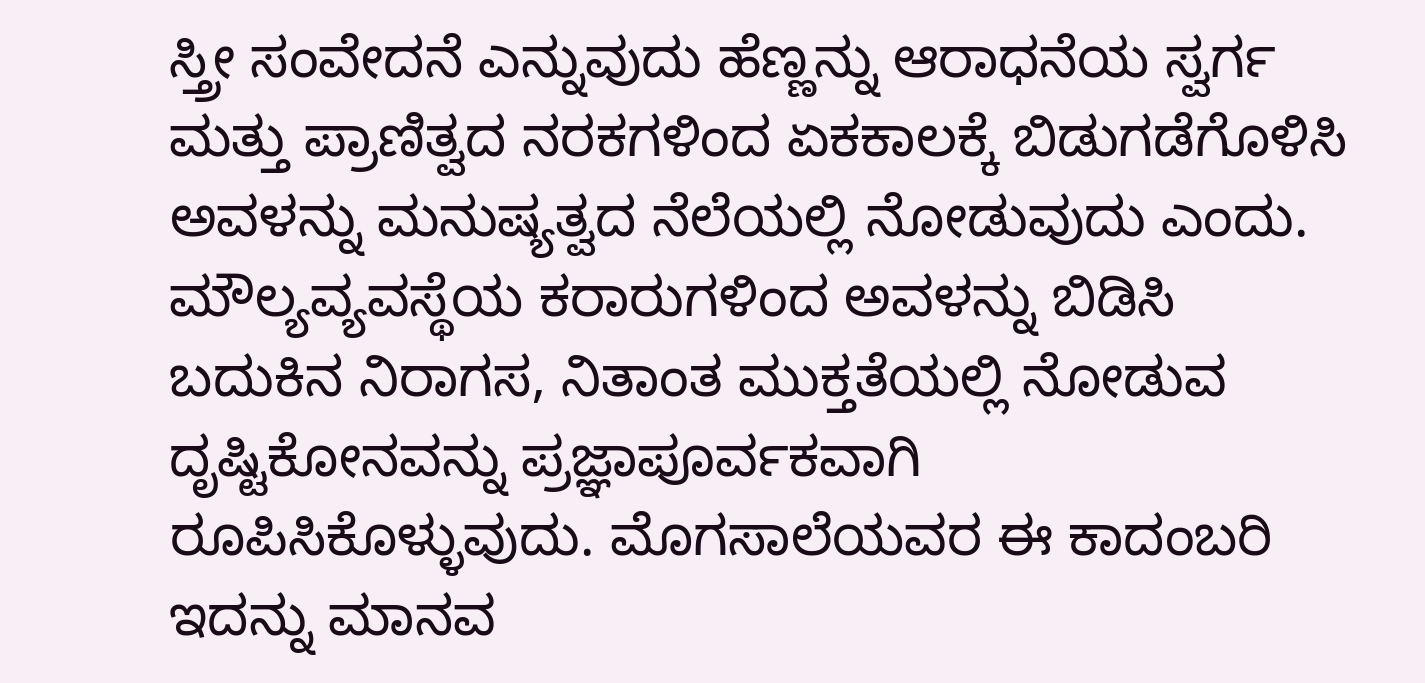ಸ್ತ್ರೀ ಸಂವೇದನೆ ಎನ್ನುವುದು ಹೆಣ್ಣನ್ನು ಆರಾಧನೆಯ ಸ್ವರ್ಗ ಮತ್ತು ಪ್ರಾಣಿತ್ವದ ನರಕಗಳಿಂದ ಏಕಕಾಲಕ್ಕೆ ಬಿಡುಗಡೆಗೊಳಿಸಿ ಅವಳನ್ನು ಮನುಷ್ಯತ್ವದ ನೆಲೆಯಲ್ಲಿ ನೋಡುವುದು ಎಂದು. ಮೌಲ್ಯವ್ಯವಸ್ಥೆಯ ಕರಾರುಗಳಿಂದ ಅವಳನ್ನು ಬಿಡಿಸಿ ಬದುಕಿನ ನಿರಾಗಸ, ನಿತಾಂತ ಮುಕ್ತತೆಯಲ್ಲಿ ನೋಡುವ ದೃಷ್ಟಿಕೋನವನ್ನು ಪ್ರಜ್ಞಾಪೂರ್ವಕವಾಗಿ ರೂಪಿಸಿಕೊಳ್ಳುವುದು. ಮೊಗಸಾಲೆಯವರ ಈ ಕಾದಂಬರಿ ಇದನ್ನು ಮಾನವ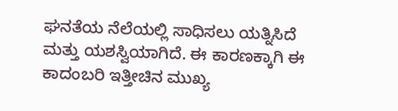ಘನತೆಯ ನೆಲೆಯಲ್ಲಿ ಸಾಧಿಸಲು ಯತ್ನಿಸಿದೆ ಮತ್ತು ಯಶಸ್ವಿಯಾಗಿದೆ. ಈ ಕಾರಣಕ್ಕಾಗಿ ಈ ಕಾದಂಬರಿ ಇತ್ತೀಚಿನ ಮುಖ್ಯ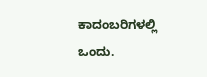ಕಾದಂಬರಿಗಳಲ್ಲಿ ಒಂದು.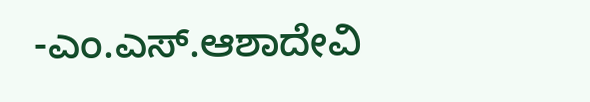-ಎಂ.ಎಸ್.ಆಶಾದೇವಿ